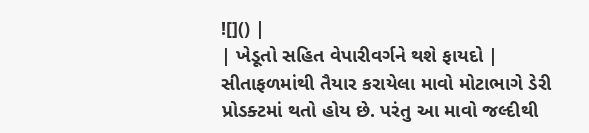![]() |
| ખેડૂતો સહિત વેપારીવર્ગને થશે ફાયદો |
સીતાફળમાંથી તૈયાર કરાયેલા માવો મોટાભાગે ડેરી પ્રોડક્ટમાં થતો હોય છે. પરંતુ આ માવો જલ્દીથી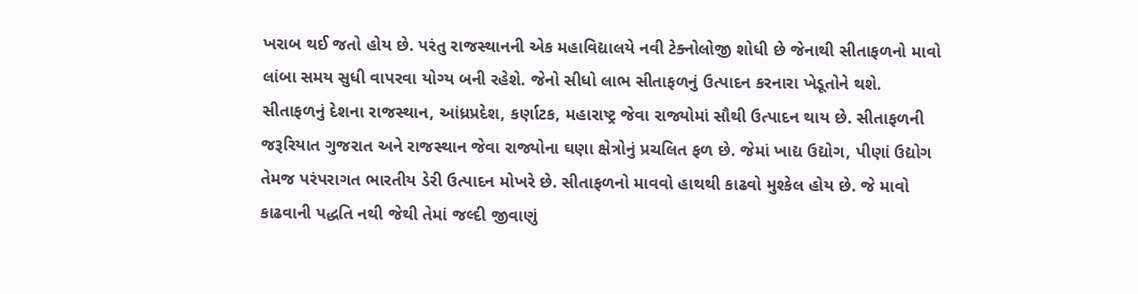ખરાબ થઈ જતો હોય છે. પરંતુ રાજસ્થાનની એક મહાવિદ્યાલયે નવી ટેક્નોલોજી શોધી છે જેનાથી સીતાફળનો માવો લાંબા સમય સુધી વાપરવા યોગ્ય બની રહેશે. જેનો સીધો લાભ સીતાફળનું ઉત્પાદન કરનારા ખેડૂતોને થશે.
સીતાફળનું દેશના રાજસ્થાન, આંધ્રપ્રદેશ, કર્ણાટક, મહારાષ્ટ્ર જેવા રાજ્યોમાં સૌથી ઉત્પાદન થાય છે. સીતાફળની જરૂરિયાત ગુજરાત અને રાજસ્થાન જેવા રાજ્યોના ઘણા ક્ષેત્રોનું પ્રચલિત ફળ છે. જેમાં ખાદ્ય ઉદ્યોગ, પીણાં ઉદ્યોગ તેમજ પરંપરાગત ભારતીય ડેરી ઉત્પાદન મોખરે છે. સીતાફળનો માવવો હાથથી કાઢવો મુશ્કેલ હોય છે. જે માવો કાઢવાની પદ્ધતિ નથી જેથી તેમાં જલ્દી જીવાણું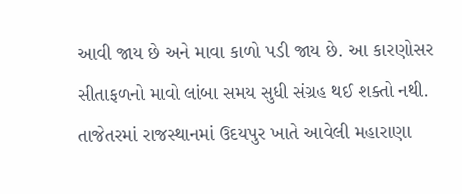આવી જાય છે અને માવા કાળો પડી જાય છે. આ કારણોસર સીતાફળનો માવો લાંબા સમય સુધી સંગ્રહ થઈ શક્તો નથી.
તાજેતરમાં રાજસ્થાનમાં ઉદયપુર ખાતે આવેલી મહારાણા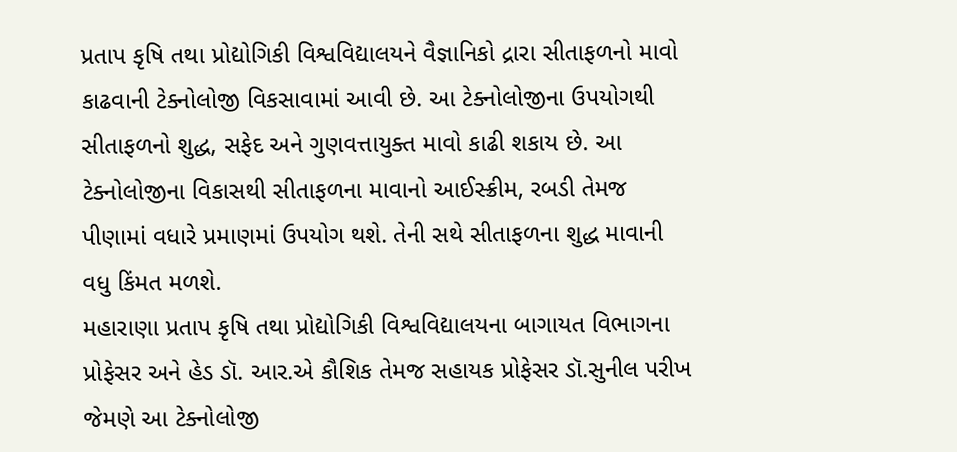પ્રતાપ કૃષિ તથા પ્રોદ્યોગિકી વિશ્વવિદ્યાલયને વૈજ્ઞાનિકો દ્રારા સીતાફળનો માવો કાઢવાની ટેક્નોલોજી વિકસાવામાં આવી છે. આ ટેક્નોલોજીના ઉપયોગથી સીતાફળનો શુદ્ધ, સફેદ અને ગુણવત્તાયુક્ત માવો કાઢી શકાય છે. આ ટેક્નોલોજીના વિકાસથી સીતાફળના માવાનો આઈસ્ક્રીમ, રબડી તેમજ પીણામાં વધારે પ્રમાણમાં ઉપયોગ થશે. તેની સથે સીતાફળના શુદ્ધ માવાની વધુ કિંમત મળશે.
મહારાણા પ્રતાપ કૃષિ તથા પ્રોદ્યોગિકી વિશ્વવિદ્યાલયના બાગાયત વિભાગના પ્રોફેસર અને હેડ ડૉ. આર.એ કૌશિક તેમજ સહાયક પ્રોફેસર ડૉ.સુનીલ પરીખ જેમણે આ ટેક્નોલોજી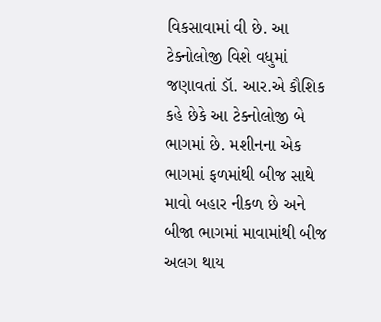વિકસાવામાં વી છે. આ ટેક્નોલોજી વિશે વધુમાં જણાવતાં ડૉ. આર.એ કૌશિક કહે છેકે આ ટેક્નોલોજી બે ભાગમાં છે. મશીનના એક ભાગમાં ફળમાંથી બીજ સાથે માવો બહાર નીકળ છે અને બીજા ભાગમાં માવામાંથી બીજ અલગ થાય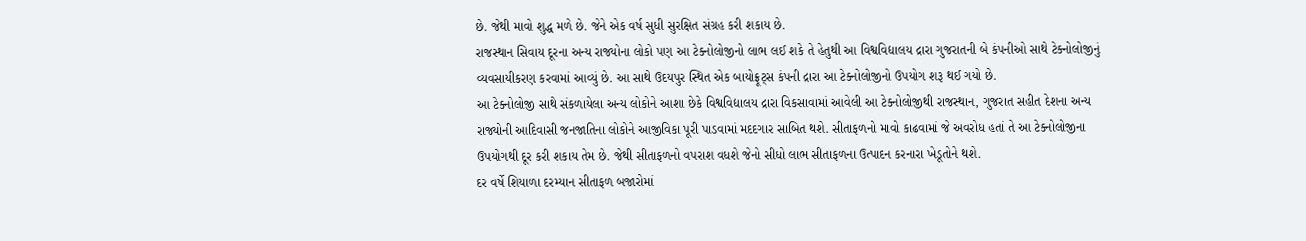છે. જેથી માવો શુદ્ધ મળે છે. જેને એક વર્ષ સુધી સુરક્ષિત સંગ્રહ કરી શકાય છે.
રાજસ્થાન સિવાય દૂરના અન્ય રાજ્યોના લોકો પણ આ ટેક્નોલોજીનો લાભ લઈ શકે તે હેતુથી આ વિશ્વવિદ્યાલય દ્રારા ગુજરાતની બે કંપનીઓ સાથે ટેક્નોલોજીનું વ્યવસાયીકરણ કરવામાં આવ્યું છે. આ સાથે ઉદયપુર સ્થિત એક બાયોફ્રૂટ્સ કંપની દ્રારા આ ટેક્નોલોજીનો ઉપયોગ શરૂ થઈ ગયો છે.
આ ટેક્નોલોજી સાથે સંકળાયેલા અન્ય લોકોને આશા છેકે વિશ્વવિદ્યાલય દ્રારા વિકસાવામાં આવેલી આ ટેક્નોલોજીથી રાજસ્થાન, ગુજરાત સહીત દેશના અન્ય રાજ્યોની આદિવાસી જનજાતિના લોકોને આજીવિકા પૂરી પાડવામાં મદદગાર સાબિત થશે. સીતાફળનો માવો કાઢવામાં જે અવરોધ હતાં તે આ ટેક્નોલોજીના ઉપયોગથી દૂર કરી શકાય તેમ છે. જેથી સીતાફળનો વપરાશ વધશે જેનો સીધો લાભ સીતાફળના ઉત્પાદન કરનારા ખેડૂતોને થશે.
દર વર્ષે શિયાળા દરમ્યાન સીતાફળ બજારોમાં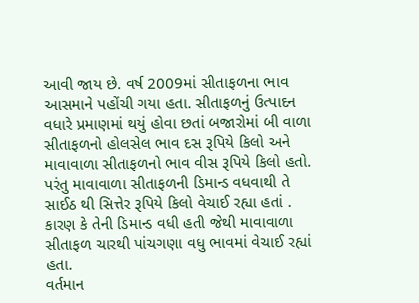આવી જાય છે. વર્ષ 2009માં સીતાફળના ભાવ આસમાને પહોંચી ગયા હતા. સીતાફળનું ઉત્પાદન વધારે પ્રમાણમાં થયું હોવા છતાં બજારોમાં બી વાળા સીતાફળનો હોલસેલ ભાવ દસ રૂપિયે કિલો અને માવાવાળા સીતાફળનો ભાવ વીસ રૂપિયે કિલો હતો. પરંતુ માવાવાળા સીતાફળની ડિમાન્ડ વધવાથી તે સાઈઠ થી સિત્તેર રૂપિયે કિલો વેચાઈ રહ્યા હતાં . કારણ કે તેની ડિમાન્ડ વધી હતી જેથી માવાવાળા સીતાફળ ચારથી પાંચગણા વધુ ભાવમાં વેચાઈ રહ્યાં હતા.
વર્તમાન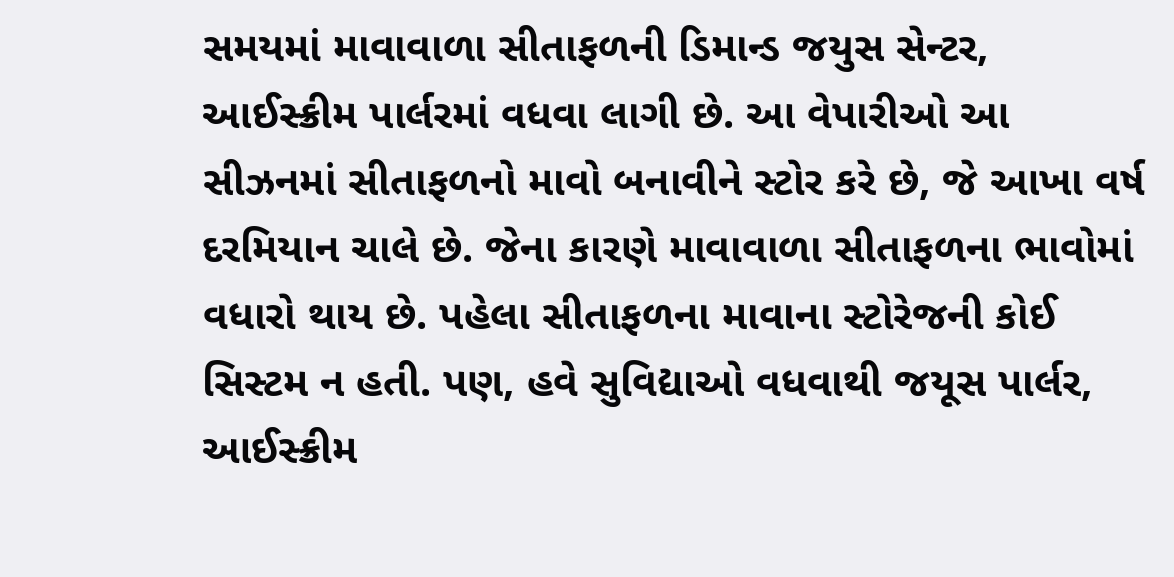સમયમાં માવાવાળા સીતાફળની ડિમાન્ડ જયુસ સેન્ટર, આઈસ્ક્રીમ પાર્લરમાં વધવા લાગી છે. આ વેપારીઓ આ સીઝનમાં સીતાફળનો માવો બનાવીને સ્ટોર કરે છે, જે આખા વર્ષ દરમિયાન ચાલે છે. જેના કારણે માવાવાળા સીતાફળના ભાવોમાં વધારો થાય છે. પહેલા સીતાફળના માવાના સ્ટોરેજની કોઈ સિસ્ટમ ન હતી. પણ, હવે સુવિદ્યાઓ વધવાથી જયૂસ પાર્લર, આઈસ્ક્રીમ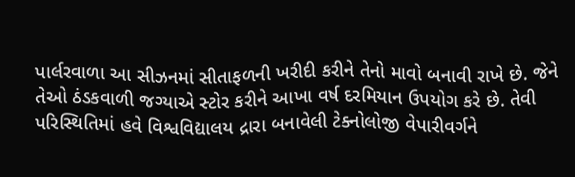પાર્લરવાળા આ સીઝનમાં સીતાફળની ખરીદી કરીને તેનો માવો બનાવી રાખે છે. જેને તેઓ ઠંડકવાળી જગ્યાએ સ્ટોર કરીને આખા વર્ષ દરમિયાન ઉપયોગ કરે છે. તેવી પરિસ્થિતિમાં હવે વિશ્વવિદ્યાલય દ્રારા બનાવેલી ટેક્નોલોજી વેપારીવર્ગને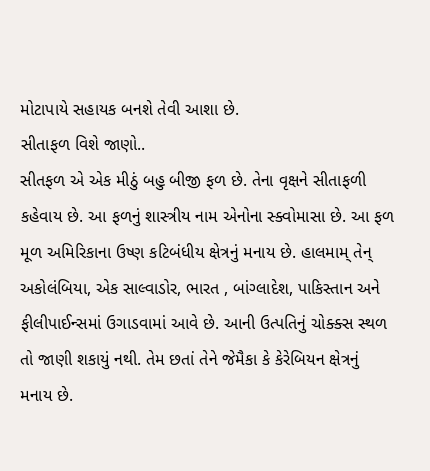મોટાપાયે સહાયક બનશે તેવી આશા છે.
સીતાફળ વિશે જાણો..
સીતફળ એ એક મીઠું બહુ બીજી ફળ છે. તેના વૃક્ષને સીતાફળી કહેવાય છે. આ ફળનું શાસ્ત્રીય નામ એનોના સ્ક્વોમાસા છે. આ ફળ મૂળ અમિરિકાના ઉષ્ણ કટિબંધીય ક્ષેત્રનું મનાય છે. હાલમામ્ તેન્ અકોલંબિયા, એક સાલ્વાડોર, ભારત , બાંગ્લાદેશ, પાકિસ્તાન અને ફીલીપાઈન્સમાં ઉગાડવામાં આવે છે. આની ઉત્પતિનું ચોક્ક્સ સ્થળ તો જાણી શકાયું નથી. તેમ છતાં તેને જેમૈકા કે કેરેબિયન ક્ષેત્રનું મનાય છે.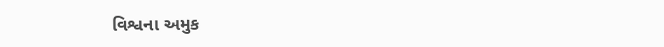વિશ્વના અમુક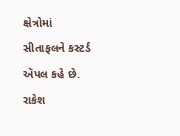ક્ષેત્રોમાં સીતાફલને કસ્ટર્ડ ઍપલ કહે છે.
રાકેશ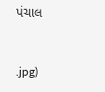પંચાલ


.jpg)